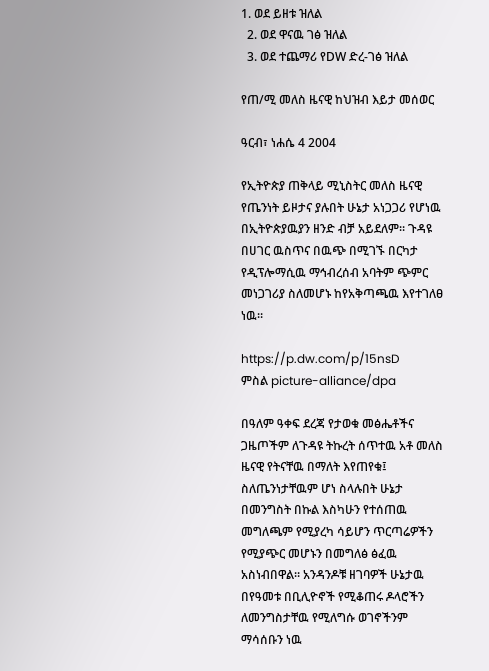1. ወደ ይዘቱ ዝለል
  2. ወደ ዋናዉ ገፅ ዝለል
  3. ወደ ተጨማሪ የDW ድረ-ገፅ ዝለል

የጠ/ሚ መለስ ዜናዊ ከህዝብ እይታ መሰወር

ዓርብ፣ ነሐሴ 4 2004

የኢትዮጵያ ጠቅላይ ሚኒስትር መለስ ዜናዊ የጤንነት ይዞታና ያሉበት ሁኔታ አነጋጋሪ የሆነዉ በኢትዮጵያዉያን ዘንድ ብቻ አይደለም። ጉዳዩ በሀገር ዉስጥና በዉጭ በሚገኙ በርካታ የዲፕሎማሲዉ ማኅብረሰብ አባትም ጭምር መነጋገሪያ ስለመሆኑ ከየአቅጣጫዉ እየተገለፀ ነዉ።

https://p.dw.com/p/15nsD
ምስል picture-alliance/dpa

በዓለም ዓቀፍ ደረጃ የታወቁ መፅሔቶችና ጋዜጦችም ለጉዳዩ ትኩረት ሰጥተዉ አቶ መለስ ዜናዊ የትናቸዉ በማለት እየጠየቁ፤ ስለጤንነታቸዉም ሆነ ስላሉበት ሁኔታ በመንግስት በኩል እስካሁን የተሰጠዉ መግለጫም የሚያረካ ሳይሆን ጥርጣሬዎችን የሚያጭር መሆኑን በመግለፅ ፅፈዉ አስነብበዋል። አንዳንዶቹ ዘገባዎች ሁኔታዉ በየዓመቱ በቢሊዮኖች የሚቆጠሩ ዶላሮችን ለመንግስታቸዉ የሚለግሱ ወገኖችንም ማሳሰቡን ነዉ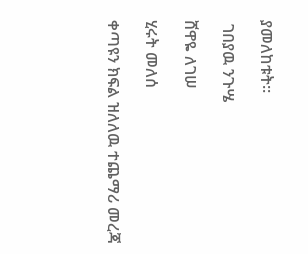ያመለከቱት።

 ገበያዉ ንጉሤ

ሸዋዬ ለገሠ

ሂሩት መለሰ

ቀጣዩን ክፍል ዝለለዉ ተጨማሪ መረጃ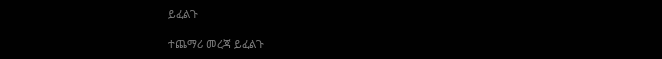ይፈልጉ

ተጨማሪ መረጃ ይፈልጉ